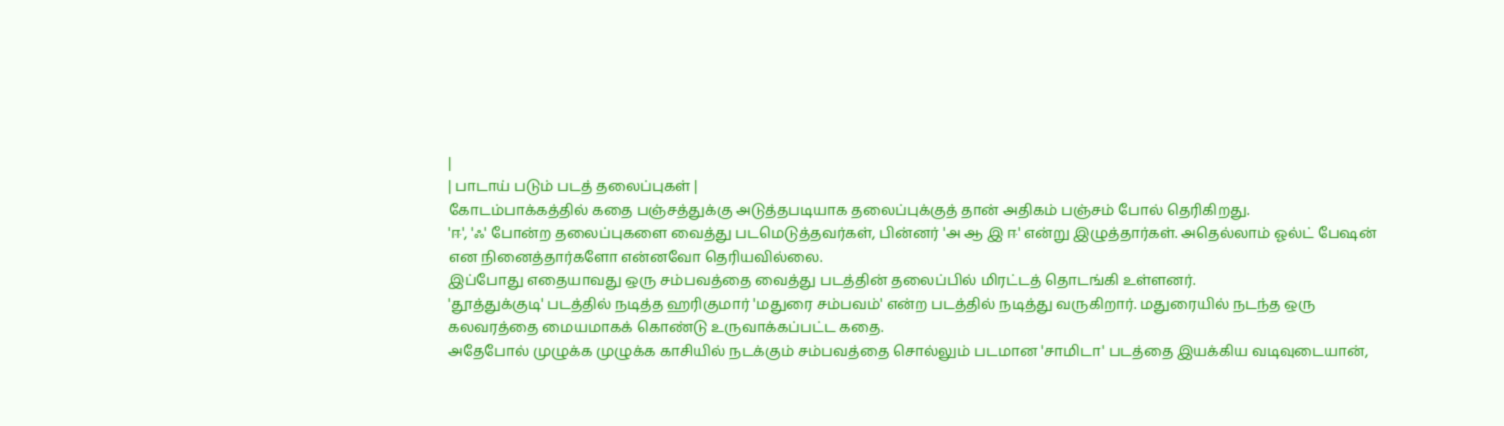|
| பாடாய் படும் படத் தலைப்புகள் |
கோடம்பாக்கத்தில் கதை பஞ்சத்துக்கு அடுத்தபடியாக தலைப்புக்குத் தான் அதிகம் பஞ்சம் போல் தெரிகிறது.
'ஈ', 'ஃ' போன்ற தலைப்புகளை வைத்து படமெடுத்தவர்கள், பின்னர் 'அ ஆ இ ஈ' என்று இழுத்தார்கள். அதெல்லாம் ஓல்ட் பேஷன் என நினைத்தார்களோ என்னவோ தெரியவில்லை.
இப்போது எதையாவது ஒரு சம்பவத்தை வைத்து படத்தின் தலைப்பில் மிரட்டத் தொடங்கி உள்ளனர்.
'தூத்துக்குடி' படத்தில் நடித்த ஹரிகுமார் 'மதுரை சம்பவம்' என்ற படத்தில் நடித்து வருகிறார். மதுரையில் நடந்த ஒரு கலவரத்தை மையமாகக் கொண்டு உருவாக்கப்பட்ட கதை.
அதேபோல் முழுக்க முழுக்க காசியில் நடக்கும் சம்பவத்தை சொல்லும் படமான 'சாமிடா' படத்தை இயக்கிய வடிவுடையான்,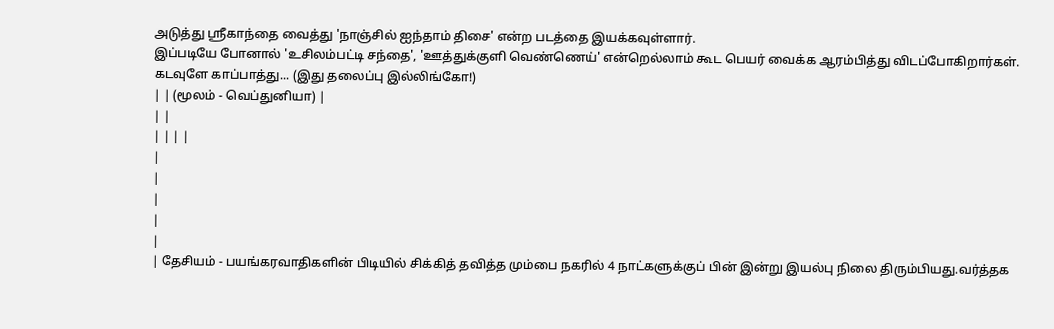அடுத்து ஸ்ரீகாந்தை வைத்து 'நாஞ்சில் ஐந்தாம் திசை' என்ற படத்தை இயக்கவுள்ளார்.
இப்படியே போனால் 'உசிலம்பட்டி சந்தை', 'ஊத்துக்குளி வெண்ணெய்' என்றெல்லாம் கூட பெயர் வைக்க ஆரம்பித்து விடப்போகிறார்கள்.
கடவுளே காப்பாத்து... (இது தலைப்பு இல்லிங்கோ!)
| | (மூலம் - வெப்துனியா) |
| |
| | | |
|
|
|
|
|
| தேசியம் - பயங்கரவாதிகளின் பிடியில் சிக்கித் தவித்த மும்பை நகரில் 4 நாட்களுக்குப் பின் இன்று இயல்பு நிலை திரும்பியது.வர்த்தக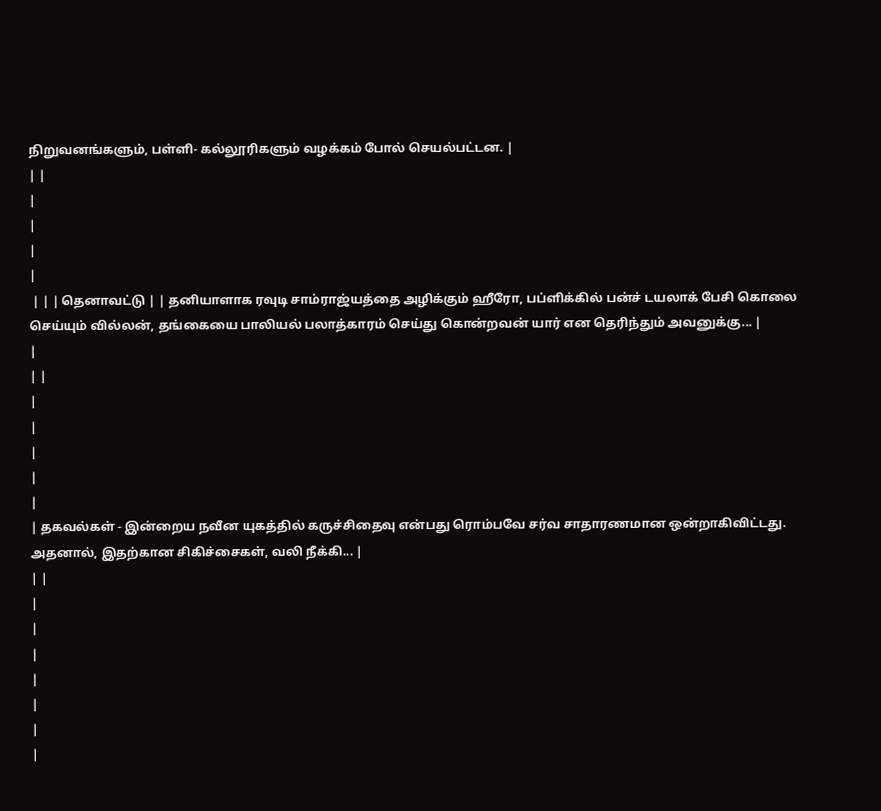நிறுவனங்களும், பள்ளி- கல்லூரிகளும் வழக்கம் போல் செயல்பட்டன. |
| |
|
|
|
|
 | | | தெனாவட்டு | | தனியாளாக ரவுடி சாம்ராஜ்யத்தை அழிக்கும் ஹீரோ, பப்ளிக்கில் பன்ச் டயலாக் பேசி கொலை செய்யும் வில்லன், தங்கையை பாலியல் பலாத்காரம் செய்து கொன்றவன் யார் என தெரிந்தும் அவனுக்கு... |
|
| |
|
|
|
|
|
| தகவல்கள் - இன்றைய நவீன யுகத்தில் கருச்சிதைவு என்பது ரொம்பவே சர்வ சாதாரணமான ஒன்றாகிவிட்டது. அதனால், இதற்கான சிகிச்சைகள், வலி நீக்கி... |
| |
|
|
|
|
|
|
|